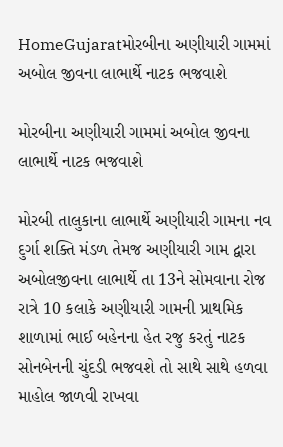HomeGujaratમોરબીના અણીયારી ગામમાં અબોલ જીવના લાભાર્થે નાટક ભજવાશે

મોરબીના અણીયારી ગામમાં અબોલ જીવના લાભાર્થે નાટક ભજવાશે

મોરબી તાલુકાના લાભાર્થે અણીયારી ગામના નવ દુર્ગા શક્તિ મંડળ તેમજ અણીયારી ગામ દ્વારા અબોલજીવના લાભાર્થે તા 13ને સોમવાના રોજ રાત્રે 10 કલાકે અણીયારી ગામની પ્રાથમિક શાળામાં ભાઈ બહેનના હેત રજુ કરતું નાટક સોનબેનની ચુંદડી ભજવશે તો સાથે સાથે હળવા માહોલ જાળવી રાખવા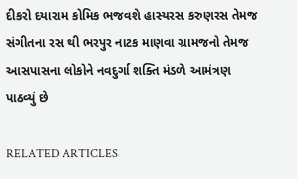દીકરો દયારામ કોમિક ભજવશે હાસ્યરસ કરુણરસ તેમજ સંગીતના રસ થી ભરપુર નાટક માણવા ગ્રામજનો તેમજ આસપાસના લોકોને નવદુર્ગા શક્તિ મંડળે આમંત્રણ પાઠવ્યું છે

RELATED ARTICLES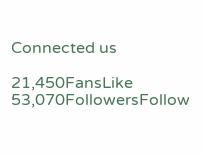Connected us

21,450FansLike
53,070FollowersFollow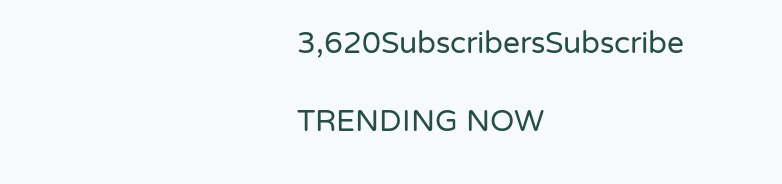3,620SubscribersSubscribe

TRENDING NOW